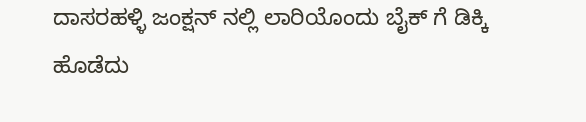ದಾಸರಹಳ್ಳಿ ಜಂಕ್ಷನ್ ನಲ್ಲಿ ಲಾರಿಯೊಂದು ಬೈಕ್ ಗೆ ಡಿಕ್ಕಿ ಹೊಡೆದು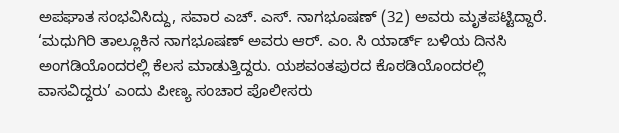ಅಪಘಾತ ಸಂಭವಿಸಿದ್ದು, ಸವಾರ ಎಚ್. ಎಸ್. ನಾಗಭೂಷಣ್ (32) ಅವರು ಮೃತಪಟ್ಟಿದ್ದಾರೆ.
‘ಮಧುಗಿರಿ ತಾಲ್ಲೂಕಿನ ನಾಗಭೂಷಣ್ ಅವರು ಆರ್. ಎಂ. ಸಿ ಯಾರ್ಡ್ ಬಳಿಯ ದಿನಸಿ ಅಂಗಡಿಯೊಂದರಲ್ಲಿ ಕೆಲಸ ಮಾಡುತ್ತಿದ್ದರು. ಯಶವಂತಪುರದ ಕೊಠಡಿಯೊಂದರಲ್ಲಿ ವಾಸವಿದ್ದರು’ ಎಂದು ಪೀಣ್ಯ ಸಂಚಾರ ಪೊಲೀಸರು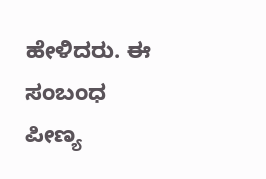ಹೇಳಿದರು. ಈ ಸಂಬಂಧ ಪೀಣ್ಯ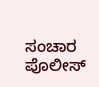ಸಂಚಾರ ಪೊಲೀಸ್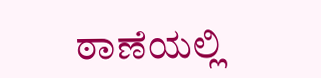ಠಾಣೆಯಲ್ಲಿ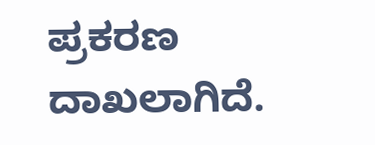ಪ್ರಕರಣ ದಾಖಲಾಗಿದೆ.